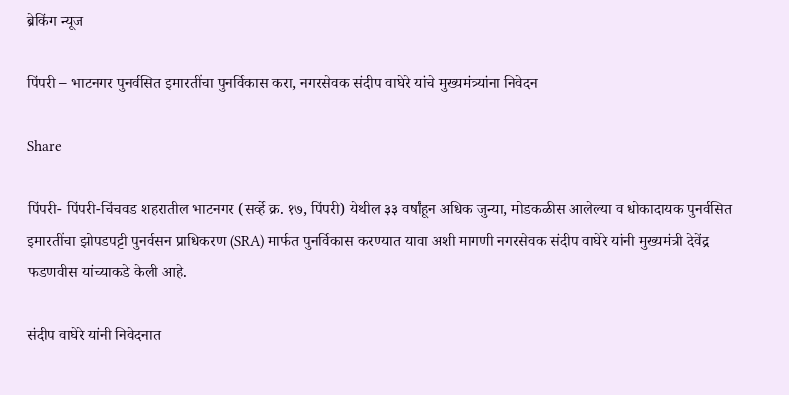ब्रेकिंग न्यूज

पिंपरी – भाटनगर पुनर्वसित इमारतींचा पुनर्विकास करा, नगरसेवक संदीप वाघेरे यांचे मुख्यमंत्र्यांना निवेदन

Share

पिंपरी- पिंपरी-चिंचवड शहरातील भाटनगर (सर्व्हे क्र. १७, पिंपरी) येथील ३३ वर्षांहून अधिक जुन्या, मोडकळीस आलेल्या व धोकादायक पुनर्वसित इमारतींचा झोपडपट्टी पुनर्वसन प्राधिकरण (SRA) मार्फत पुनर्विकास करण्यात यावा अशी मागणी नगरसेवक संदीप वाघेरे यांनी मुख्यमंत्री देवेंद्र फडणवीस यांच्याकडे केली आहे.

संदीप वाघेरे यांनी निवेदनात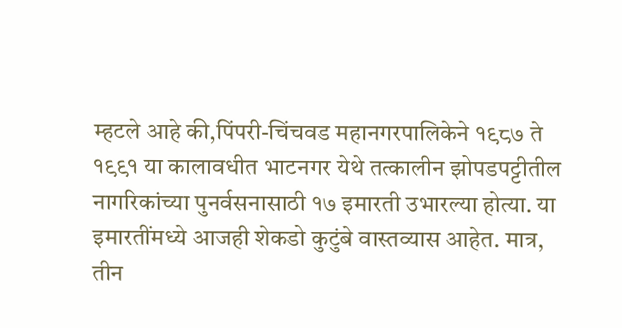म्हटले आहे की,पिंपरी-चिंचवड महानगरपालिकेने १९८७ ते १९९१ या कालावधीत भाटनगर येथे तत्कालीन झोपडपट्टीतील नागरिकांच्या पुनर्वसनासाठी १७ इमारती उभारल्या होत्या. या इमारतींमध्ये आजही शेकडो कुटुंबे वास्तव्यास आहेत. मात्र, तीन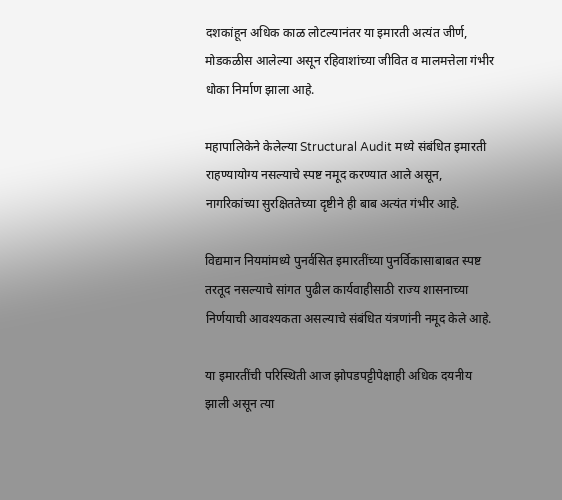दशकांहून अधिक काळ लोटल्यानंतर या इमारती अत्यंत जीर्ण, मोडकळीस आलेल्या असून रहिवाशांच्या जीवित व मालमत्तेला गंभीर धोका निर्माण झाला आहे.

महापालिकेने केलेल्या Structural Audit मध्ये संबंधित इमारती राहण्यायोग्य नसल्याचे स्पष्ट नमूद करण्यात आले असून, नागरिकांच्या सुरक्षिततेच्या दृष्टीने ही बाब अत्यंत गंभीर आहे.

विद्यमान नियमांमध्ये पुनर्वसित इमारतींच्या पुनर्विकासाबाबत स्पष्ट तरतूद नसल्याचे सांगत पुढील कार्यवाहीसाठी राज्य शासनाच्या निर्णयाची आवश्यकता असल्याचे संबंधित यंत्रणांनी नमूद केले आहे.

या इमारतींची परिस्थिती आज झोपडपट्टीपेक्षाही अधिक दयनीय झाली असून त्या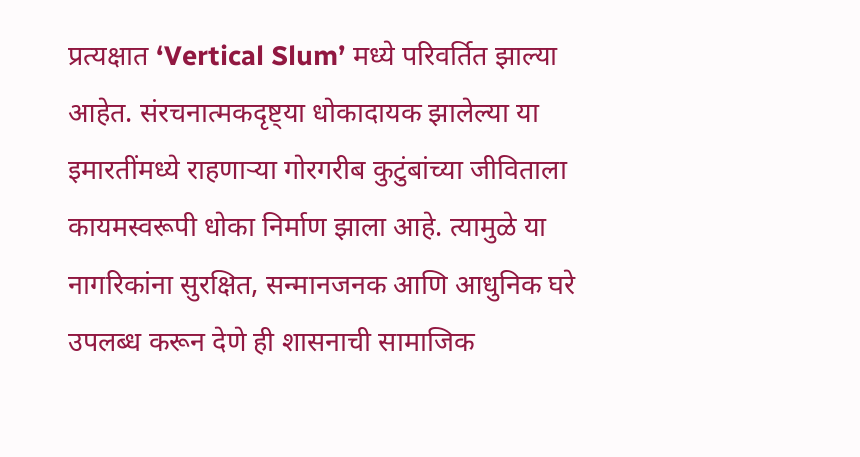प्रत्यक्षात ‘Vertical Slum’ मध्ये परिवर्तित झाल्या आहेत. संरचनात्मकदृष्ट्या धोकादायक झालेल्या या इमारतींमध्ये राहणाऱ्या गोरगरीब कुटुंबांच्या जीविताला कायमस्वरूपी धोका निर्माण झाला आहे. त्यामुळे या नागरिकांना सुरक्षित, सन्मानजनक आणि आधुनिक घरे उपलब्ध करून देणे ही शासनाची सामाजिक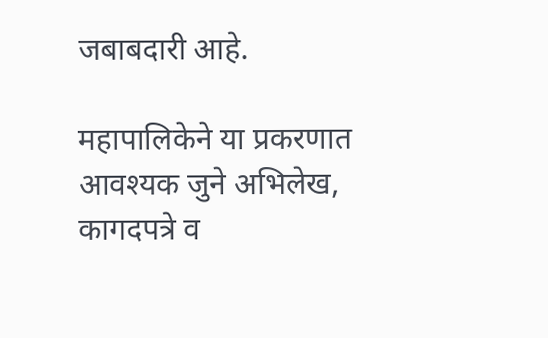जबाबदारी आहे.

महापालिकेने या प्रकरणात आवश्यक जुने अभिलेख, कागदपत्रे व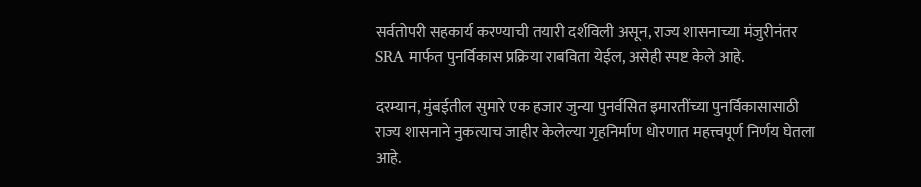सर्वतोपरी सहकार्य करण्याची तयारी दर्शविली असून, राज्य शासनाच्या मंजुरीनंतर SRA मार्फत पुनर्विकास प्रक्रिया राबविता येईल, असेही स्पष्ट केले आहे.

दरम्यान, मुंबईतील सुमारे एक हजार जुन्या पुनर्वसित इमारतींच्या पुनर्विकासासाठी राज्य शासनाने नुकत्याच जाहीर केलेल्या गृहनिर्माण धोरणात महत्त्वपूर्ण निर्णय घेतला आहे.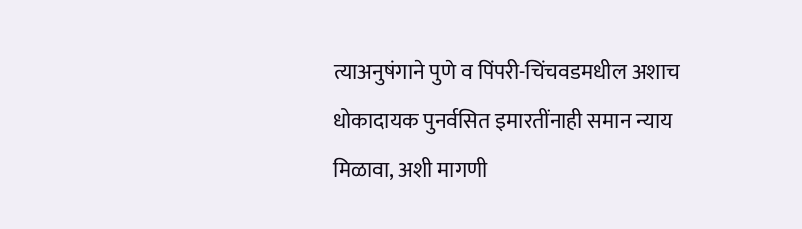त्याअनुषंगाने पुणे व पिंपरी-चिंचवडमधील अशाच धोकादायक पुनर्वसित इमारतींनाही समान न्याय मिळावा, अशी मागणी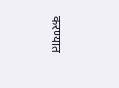करण्यात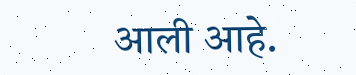आली आहे.